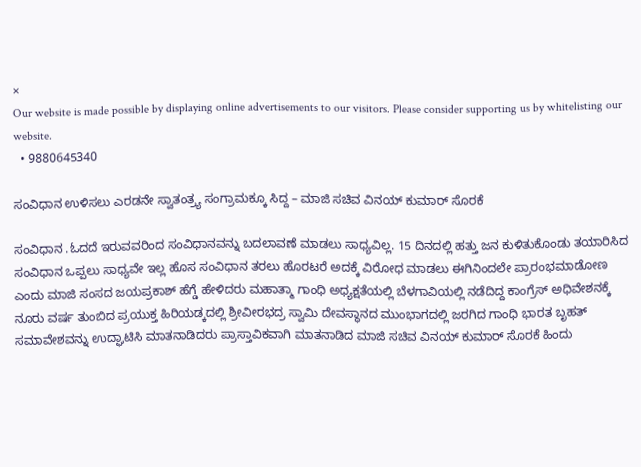×
Our website is made possible by displaying online advertisements to our visitors. Please consider supporting us by whitelisting our website.
  • 9880645340

ಸಂವಿಧಾನ ಉಳಿಸಲು ಎರಡನೇ ಸ್ವಾತಂತ್ರ್ಯ ಸಂಗ್ರಾಮಕ್ಕೂ ಸಿದ್ದ – ಮಾಜಿ ಸಚಿವ ವಿನಯ್ ಕುಮಾರ್ ಸೊರಕೆ

ಸಂವಿಧಾನ .ಓದದೆ ಇರುವವರಿಂದ ಸಂವಿಧಾನವನ್ನು ಬದಲಾವಣೆ ಮಾಡಲು ಸಾಧ್ಯವಿಲ್ಲ. 15 ದಿನದಲ್ಲಿ ಹತ್ತು ಜನ ಕುಳಿತುಕೊಂಡು ತಯಾರಿಸಿದ ಸಂವಿಧಾನ ಒಪ್ಪಲು ಸಾಧ್ಯವೇ ಇಲ್ಲ ಹೊಸ ಸಂವಿಧಾನ ತರಲು ಹೊರಟರೆ ಅದಕ್ಕೆ ವಿರೋಧ ಮಾಡಲು ಈಗಿನಿಂದಲೇ ಪ್ರಾರಂಭಮಾಡೋಣ ಎಂದು ಮಾಜಿ ಸಂಸದ ಜಯಪ್ರಕಾಶ್ ಹೆಗ್ಡೆ ಹೇಳಿದರು ಮಹಾತ್ಮಾ ಗಾಂಧಿ ಅಧ್ಯಕ್ಷತೆಯಲ್ಲಿ ಬೆಳಗಾವಿಯಲ್ಲಿ ನಡೆದಿದ್ದ ಕಾಂಗ್ರೆಸ್ ಅಧಿವೇಶನಕ್ಕೆ ನೂರು ವರ್ಷ ತುಂಬಿದ ಪ್ರಯುಕ್ತ ಹಿರಿಯಡ್ಕದಲ್ಲಿ ಶ್ರೀವೀರಭದ್ರ ಸ್ವಾಮಿ ದೇವಸ್ಥಾನದ ಮುಂಭಾಗದಲ್ಲಿ ಜರಗಿದ ಗಾಂಧಿ ಭಾರತ ಬೃಹತ್‌ ಸಮಾವೇಶವನ್ನು ಉದ್ಘಾಟಿಸಿ ಮಾತನಾಡಿದರು ಪ್ರಾಸ್ತಾವಿಕವಾಗಿ ಮಾತನಾಡಿದ ಮಾಜಿ ಸಚಿವ ವಿನಯ್ ಕುಮಾರ್ ಸೊರಕೆ ಹಿಂದು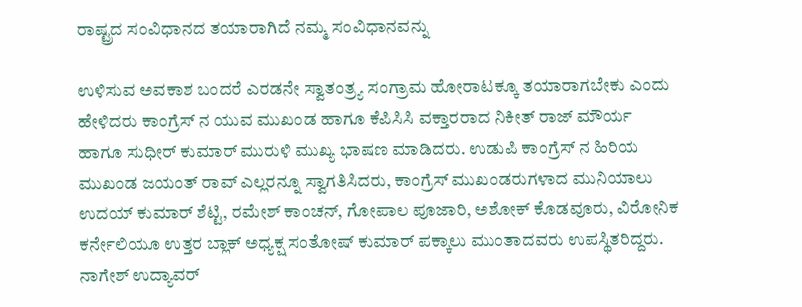ರಾಷ್ಟ್ರದ ಸಂವಿಧಾನದ ತಯಾರಾಗಿದೆ ನಮ್ಮ ಸಂವಿಧಾನವನ್ನು

ಉಳಿಸುವ ಅವಕಾಶ ಬಂದರೆ ಎರಡನೇ ಸ್ವಾತಂತ್ರ್ಯ ಸಂಗ್ರಾಮ ಹೋರಾಟಕ್ಕೂ ತಯಾರಾಗಬೇಕು ಎಂದು ಹೇಳಿದರು ಕಾಂಗ್ರೆಸ್ ನ ಯುವ ಮುಖಂಡ ಹಾಗೂ ಕೆಪಿಸಿಸಿ ವಕ್ತಾರರಾದ ನಿಕೀತ್ ರಾಜ್ ಮೌರ್ಯ ಹಾಗೂ ಸುಧೀರ್ ಕುಮಾ‌ರ್ ಮುರುಳಿ ಮುಖ್ಯ ಭಾಷಣ ಮಾಡಿದರು. ಉಡುಪಿ ಕಾಂಗ್ರೆಸ್ ನ ಹಿರಿಯ ಮುಖಂಡ ಜಯಂತ್ ರಾವ್ ಎಲ್ಲರನ್ನೂ ಸ್ವಾಗತಿಸಿದರು, ಕಾಂಗ್ರೆಸ್‌ ಮುಖಂಡರುಗಳಾದ ಮುನಿಯಾಲು ಉದಯ್ ಕುಮಾ‌ರ್ ಶೆಟ್ಟಿ, ರಮೇಶ್ ಕಾಂಚನ್, ಗೋಪಾಲ ಪೂಜಾರಿ, ಅಶೋಕ್‌ ಕೊಡವೂರು, ವಿರೋನಿಕ ಕರ್ನೇಲಿಯೂ ಉತ್ತರ ಬ್ಲಾಕ್ ಅಧ್ಯಕ್ಷ ಸಂತೋಷ್ ಕುಮಾರ್ ಪಕ್ಕಾಲು ಮುಂತಾದವರು ಉಪಸ್ಥಿತರಿದ್ದರು. ನಾಗೇಶ್ ಉದ್ಯಾವ‌ರ್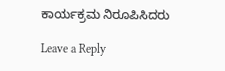ಕಾರ್ಯಕ್ರಮ ನಿರೂಪಿಸಿದರು

Leave a Reply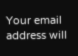Your email address will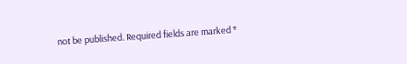not be published. Required fields are marked *